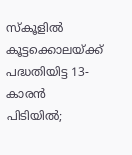സ്കൂളിൽ കൂട്ടക്കൊലയ്ക്ക് പദ്ധതിയിട്ട 13-കാരൻ പിടിയിൽ;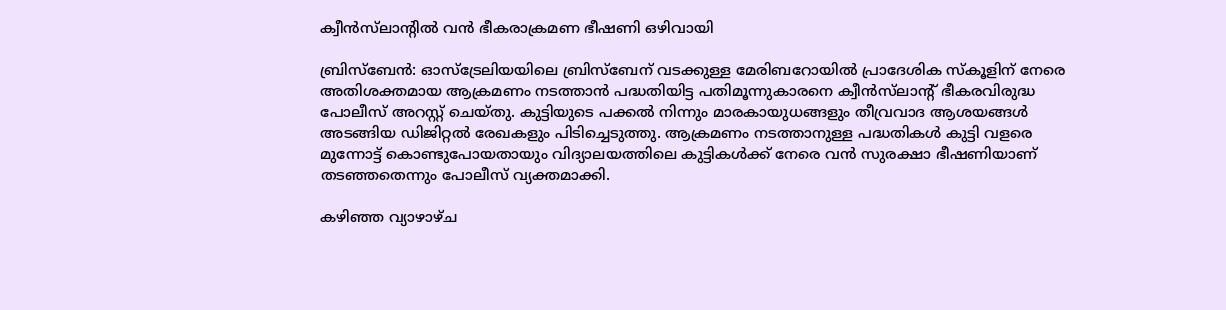ക്വീൻസ്‌ലാന്റിൽ വൻ ഭീകരാക്രമണ ഭീഷണി ഒഴിവായി

ബ്രിസ്ബേൻ: ഓസ്‌ട്രേലിയയിലെ ബ്രിസ്ബേന് വടക്കുള്ള മേരിബറോയിൽ പ്രാദേശിക സ്കൂളിന് നേരെ അതിശക്തമായ ആക്രമണം നടത്താൻ പദ്ധതിയിട്ട പതിമൂന്നുകാരനെ ക്വീൻസ്‌ലാന്റ് ഭീകരവിരുദ്ധ പോലീസ് അറസ്റ്റ് ചെയ്തു. കുട്ടിയുടെ പക്കൽ നിന്നും മാരകായുധങ്ങളും തീവ്രവാദ ആശയങ്ങൾ അടങ്ങിയ ഡിജിറ്റൽ രേഖകളും പിടിച്ചെടുത്തു. ആക്രമണം നടത്താനുള്ള പദ്ധതികൾ കുട്ടി വളരെ മുന്നോട്ട് കൊണ്ടുപോയതായും വിദ്യാലയത്തിലെ കുട്ടികൾക്ക് നേരെ വൻ സുരക്ഷാ ഭീഷണിയാണ് തടഞ്ഞതെന്നും പോലീസ് വ്യക്തമാക്കി.

കഴിഞ്ഞ വ്യാഴാഴ്ച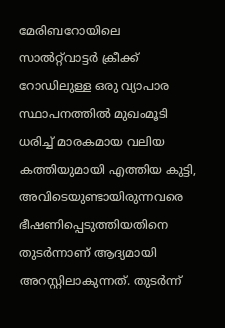മേരിബറോയിലെ സാൽറ്റ്‌വാട്ടർ ക്രീക്ക് റോഡിലുള്ള ഒരു വ്യാപാര സ്ഥാപനത്തിൽ മുഖംമൂടി ധരിച്ച് മാരകമായ വലിയ കത്തിയുമായി എത്തിയ കുട്ടി, അവിടെയുണ്ടായിരുന്നവരെ ഭീഷണിപ്പെടുത്തിയതിനെ തുടർന്നാണ് ആദ്യമായി അറസ്റ്റിലാകുന്നത്. തുടർന്ന്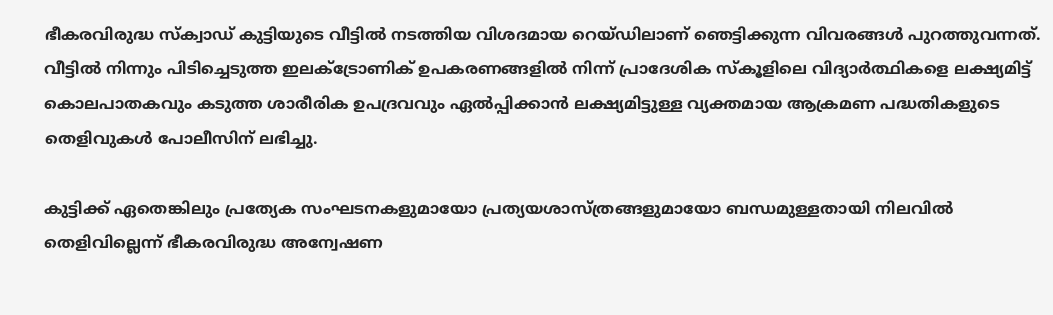ഭീകരവിരുദ്ധ സ്ക്വാഡ് കുട്ടിയുടെ വീട്ടിൽ നടത്തിയ വിശദമായ റെയ്ഡിലാണ് ഞെട്ടിക്കുന്ന വിവരങ്ങൾ പുറത്തുവന്നത്. വീട്ടിൽ നിന്നും പിടിച്ചെടുത്ത ഇലക്ട്രോണിക് ഉപകരണങ്ങളിൽ നിന്ന് പ്രാദേശിക സ്കൂളിലെ വിദ്യാർത്ഥികളെ ലക്ഷ്യമിട്ട് കൊലപാതകവും കടുത്ത ശാരീരിക ഉപദ്രവവും ഏൽപ്പിക്കാൻ ലക്ഷ്യമിട്ടുള്ള വ്യക്തമായ ആക്രമണ പദ്ധതികളുടെ തെളിവുകൾ പോലീസിന് ലഭിച്ചു.

കുട്ടിക്ക് ഏതെങ്കിലും പ്രത്യേക സംഘടനകളുമായോ പ്രത്യയശാസ്ത്രങ്ങളുമായോ ബന്ധമുള്ളതായി നിലവിൽ തെളിവില്ലെന്ന് ഭീകരവിരുദ്ധ അന്വേഷണ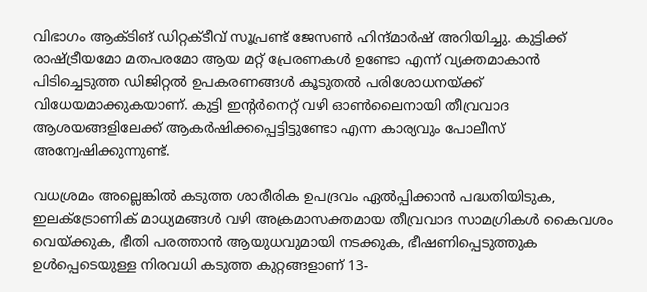വിഭാഗം ആക്ടിങ് ഡിറ്റക്ടീവ് സൂപ്രണ്ട് ജേസൺ ഹിന്ദ്മാർഷ് അറിയിച്ചു. കുട്ടിക്ക് രാഷ്ട്രീയമോ മതപരമോ ആയ മറ്റ് പ്രേരണകൾ ഉണ്ടോ എന്ന് വ്യക്തമാകാൻ പിടിച്ചെടുത്ത ഡിജിറ്റൽ ഉപകരണങ്ങൾ കൂടുതൽ പരിശോധനയ്ക്ക് വിധേയമാക്കുകയാണ്. കുട്ടി ഇന്റർനെറ്റ് വഴി ഓൺലൈനായി തീവ്രവാദ ആശയങ്ങളിലേക്ക് ആകർഷിക്കപ്പെട്ടിട്ടുണ്ടോ എന്ന കാര്യവും പോലീസ് അന്വേഷിക്കുന്നുണ്ട്.

വധശ്രമം അല്ലെങ്കിൽ കടുത്ത ശാരീരിക ഉപദ്രവം ഏൽപ്പിക്കാൻ പദ്ധതിയിടുക, ഇലക്ട്രോണിക് മാധ്യമങ്ങൾ വഴി അക്രമാസക്തമായ തീവ്രവാദ സാമഗ്രികൾ കൈവശം വെയ്ക്കുക, ഭീതി പരത്താൻ ആയുധവുമായി നടക്കുക, ഭീഷണിപ്പെടുത്തുക ഉൾപ്പെടെയുള്ള നിരവധി കടുത്ത കുറ്റങ്ങളാണ് 13-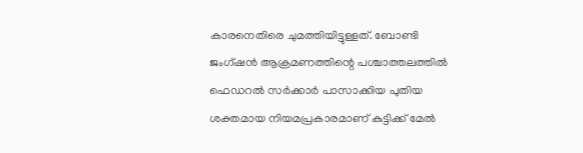കാരനെതിരെ ചുമത്തിയിട്ടുള്ളത്. ബോണ്ടി ജംഗ്ഷൻ ആക്രമണത്തിന്റെ പശ്ചാത്തലത്തിൽ ഫെഡറൽ സർക്കാർ പാസാക്കിയ പുതിയ ശക്തമായ നിയമപ്രകാരമാണ് കുട്ടിക്ക് മേൽ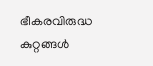ഭീകരവിരുദ്ധ കുറ്റങ്ങൾ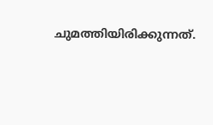ചുമത്തിയിരിക്കുന്നത്.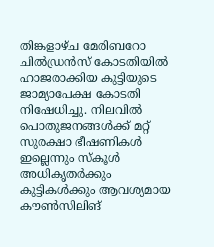തിങ്കളാഴ്ച മേരിബറോ ചിൽഡ്രൻസ് കോടതിയിൽ ഹാജരാക്കിയ കുട്ടിയുടെ ജാമ്യാപേക്ഷ കോടതി നിഷേധിച്ചു. നിലവിൽ പൊതുജനങ്ങൾക്ക് മറ്റ് സുരക്ഷാ ഭീഷണികൾ ഇല്ലെന്നും സ്കൂൾ അധികൃതർക്കും കുട്ടികൾക്കും ആവശ്യമായ കൗൺസിലിങ്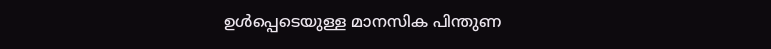ഉൾപ്പെടെയുള്ള മാനസിക പിന്തുണ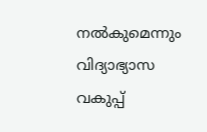നൽകുമെന്നും വിദ്യാഭ്യാസ വകുപ്പ്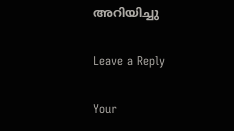അറിയിച്ചു

Leave a Reply

Your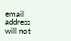email address will not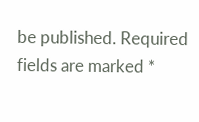be published. Required fields are marked *